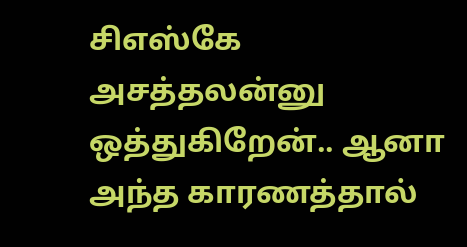சிஎஸ்கே அசத்தலன்னு ஒத்துகிறேன்.. ஆனா அந்த காரணத்தால்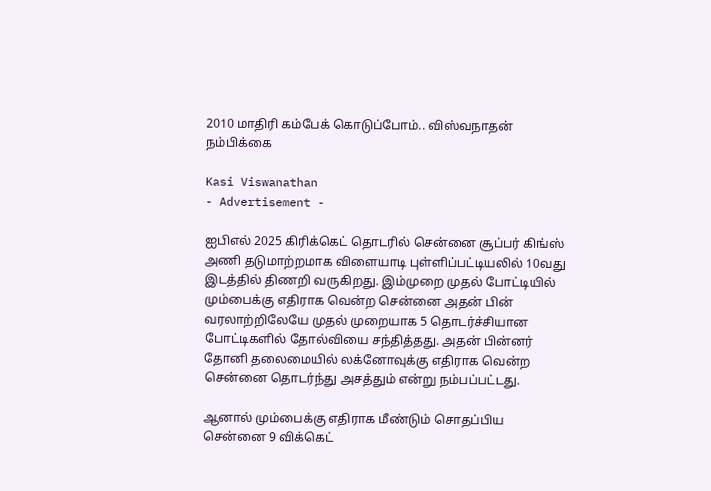2010 மாதிரி கம்பேக் கொடுப்போம்.. விஸ்வநாதன் நம்பிக்கை

Kasi Viswanathan
- Advertisement -

ஐபிஎல் 2025 கிரிக்கெட் தொடரில் சென்னை சூப்பர் கிங்ஸ் அணி தடுமாற்றமாக விளையாடி புள்ளிப்பட்டியலில் 10வது இடத்தில் திணறி வருகிறது. இம்முறை முதல் போட்டியில் மும்பைக்கு எதிராக வென்ற சென்னை அதன் பின் வரலாற்றிலேயே முதல் முறையாக 5 தொடர்ச்சியான போட்டிகளில் தோல்வியை சந்தித்தது. அதன் பின்னர் தோனி தலைமையில் லக்னோவுக்கு எதிராக வென்ற சென்னை தொடர்ந்து அசத்தும் என்று நம்பப்பட்டது.

ஆனால் மும்பைக்கு எதிராக மீண்டும் சொதப்பிய சென்னை 9 விக்கெட்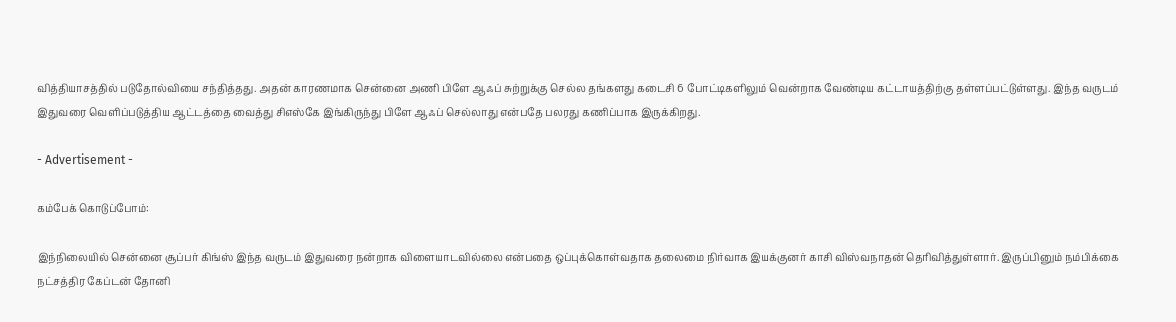வித்தியாசத்தில் படுதோல்வியை சந்தித்தது. அதன் காரணமாக சென்னை அணி பிளே ஆஃப் சுற்றுக்கு செல்ல தங்களது கடைசி 6 போட்டிகளிலும் வென்றாக வேண்டிய கட்டாயத்திற்கு தள்ளப்பட்டுள்ளது. இந்த வருடம் இதுவரை வெளிப்படுத்திய ஆட்டத்தை வைத்து சிஎஸ்கே இங்கிருந்து பிளே ஆஃப் செல்லாது என்பதே பலரது கணிப்பாக இருக்கிறது.

- Advertisement -

கம்பேக் கொடுப்போம்:

இந்நிலையில் சென்னை சூப்பர் கிங்ஸ் இந்த வருடம் இதுவரை நன்றாக விளையாடவில்லை என்பதை ஒப்புக்கொள்வதாக தலைமை நிர்வாக இயக்குனர் காசி விஸ்வநாதன் தெரிவித்துள்ளார். இருப்பினும் நம்பிக்கை நட்சத்திர கேப்டன் தோனி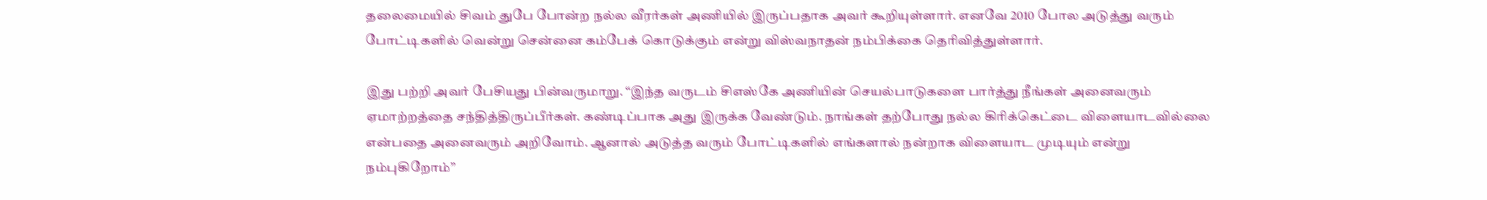தலைமையில் சிவம் துபே போன்ற நல்ல வீரர்கள் அணியில் இருப்பதாக அவர் கூறியுள்ளார். எனவே 2010 போல அடுத்து வரும் போட்டிகளில் வென்று சென்னை கம்பேக் கொடுக்கும் என்று விஸ்வநாதன் நம்பிக்கை தெரிவித்துள்ளார்.

இது பற்றி அவர் பேசியது பின்வருமாறு. “இந்த வருடம் சிஎஸ்கே அணியின் செயல்பாடுகளை பார்த்து நீங்கள் அனைவரும் ஏமாற்றத்தை சந்தித்திருப்பீர்கள். கண்டிப்பாக அது இருக்க வேண்டும். நாங்கள் தற்போது நல்ல கிரிக்கெட்டை விளையாடவில்லை என்பதை அனைவரும் அறிவோம். ஆனால் அடுத்த வரும் போட்டிகளில் எங்களால் நன்றாக விளையாட முடியும் என்று நம்புகிறோம்”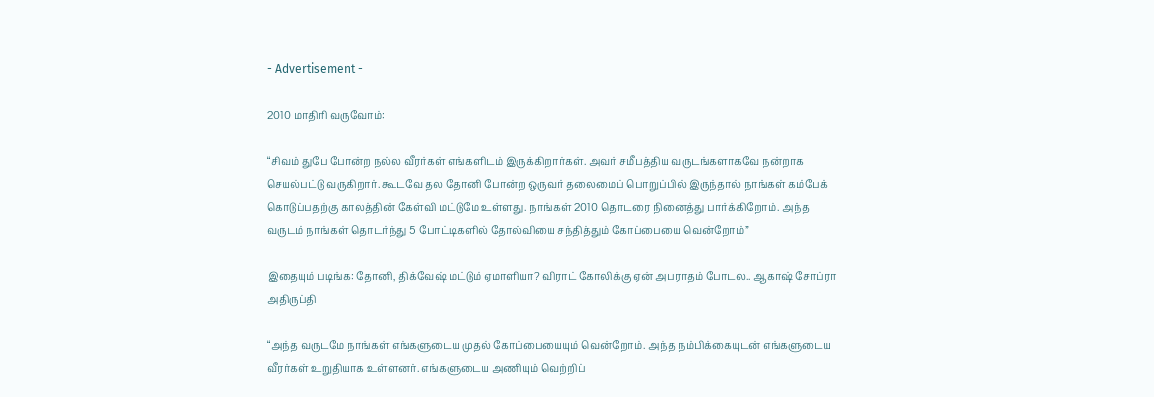- Advertisement -

2010 மாதிரி வருவோம்:

“சிவம் துபே போன்ற நல்ல வீரர்கள் எங்களிடம் இருக்கிறார்கள். அவர் சமீபத்திய வருடங்களாகவே நன்றாக செயல்பட்டு வருகிறார். கூடவே தல தோனி போன்ற ஒருவர் தலைமைப் பொறுப்பில் இருந்தால் நாங்கள் கம்பேக் கொடுப்பதற்கு காலத்தின் கேள்வி மட்டுமே உள்ளது. நாங்கள் 2010 தொடரை நினைத்து பார்க்கிறோம். அந்த வருடம் நாங்கள் தொடர்ந்து 5 போட்டிகளில் தோல்வியை சந்தித்தும் கோப்பையை வென்றோம்”

இதையும் படிங்க: தோனி, திக்வேஷ் மட்டும் ஏமாளியா? விராட் கோலிக்கு ஏன் அபராதம் போடல.. ஆகாஷ் சோப்ரா அதிருப்தி

“அந்த வருடமே நாங்கள் எங்களுடைய முதல் கோப்பையையும் வென்றோம். அந்த நம்பிக்கையுடன் எங்களுடைய வீரர்கள் உறுதியாக உள்ளனர். எங்களுடைய அணியும் வெற்றிப்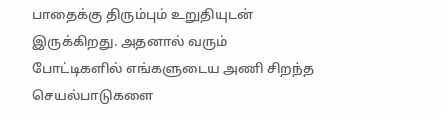பாதைக்கு திரும்பும் உறுதியுடன் இருக்கிறது. அதனால் வரும் போட்டிகளில் எங்களுடைய அணி சிறந்த செயல்பாடுகளை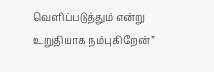வெளிப்படுத்தும் என்று உறுதியாக நம்புகிறேன்”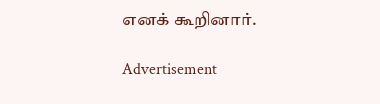எனக் கூறினார்.

Advertisement